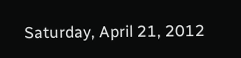Saturday, April 21, 2012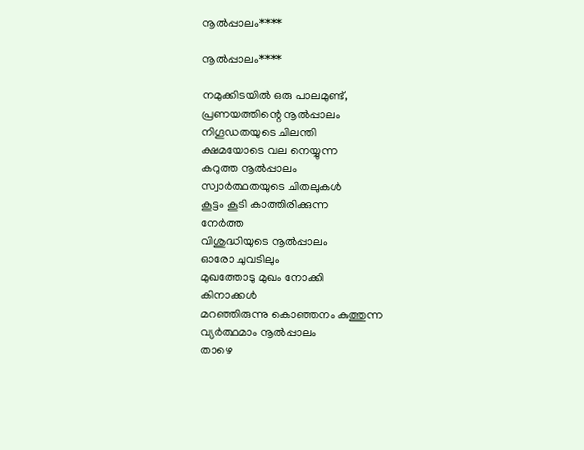നൂല്‍പ്പാലം****

നൂല്‍പ്പാലം****

നമുക്കിടയില്‍ ഒരു പാലമുണ്ട്,
പ്രണയത്തിന്റെ നൂല്‍പ്പാലം
നിഗൂഡതയുടെ ചിലന്തി
ക്ഷമയോടെ വല നെയ്യുന്ന
കറുത്ത നൂല്‍പ്പാലം
സ്വാര്‍ത്ഥതയുടെ ചിതലുകള്‍
കൂട്ടം കൂടി കാത്തിരിക്കുന്ന
നേര്‍ത്ത
വിശുദ്ധിയുടെ നൂല്‍പ്പാലം
ഓരോ ചുവടിലും
മുഖത്തോടു മുഖം നോക്കി
കിനാക്കള്‍
മറഞ്ഞിരുന്നു കൊഞ്ഞനം കുത്തുന്ന
വ്യര്‍ത്ഥമാം നൂല്‍പ്പാലം
താഴെ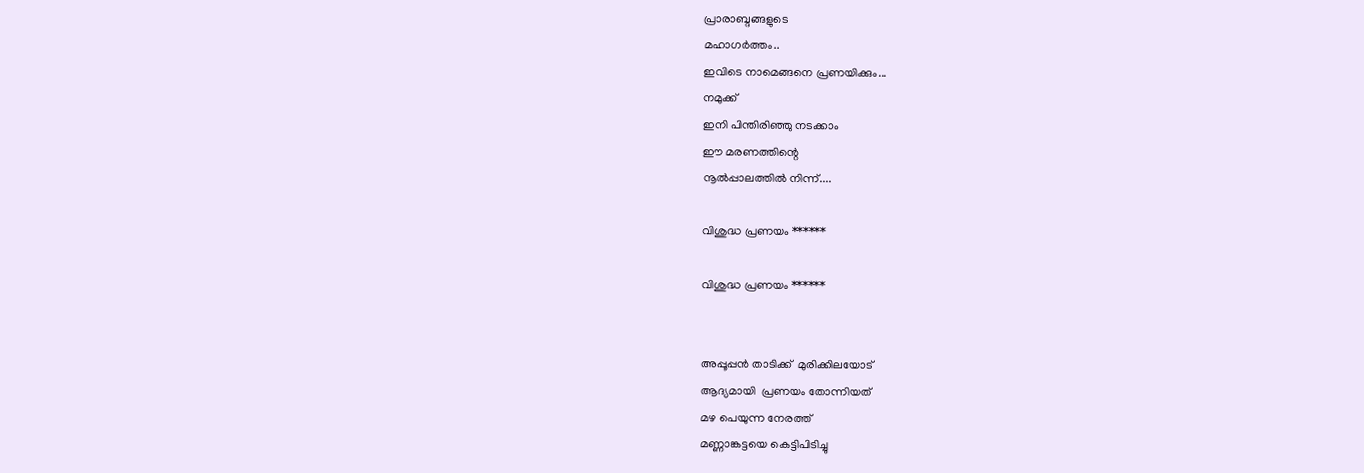പ്രാരാബ്ദങ്ങളുടെ
മഹാഗര്‍ത്തം..
ഇവിടെ നാമെങ്ങനെ പ്രണയിക്കും...
നമുക്ക്
ഇനി പിന്തിരിഞ്ഞു നടക്കാം
ഈ മരണത്തിന്റെ
നൂല്‍പ്പാലത്തില്‍ നിന്ന്....

വിശുദ്ധ പ്രണയം ******

വിശുദ്ധ പ്രണയം ******


അപ്പൂപ്പന്‍ താടിക്ക്  മുരിക്കിലയോട്
ആദ്യമായി  പ്രണയം തോന്നിയത്
മഴ പെയുന്ന നേരത്ത്
മണ്ണാങ്കട്ടയെ കെട്ടിപിടിച്ചു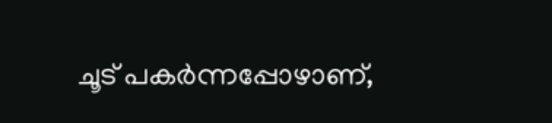ചൂട് പകര്‍ന്നപ്പോഴാണ്,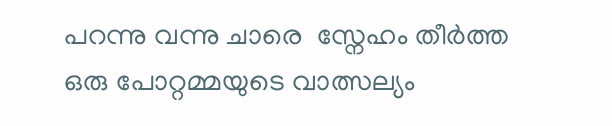പറന്നു വന്നു ചാരെ  സ്നേഹം തീര്‍ത്ത
ഒരു പോറ്റമ്മയുടെ വാത്സല്യം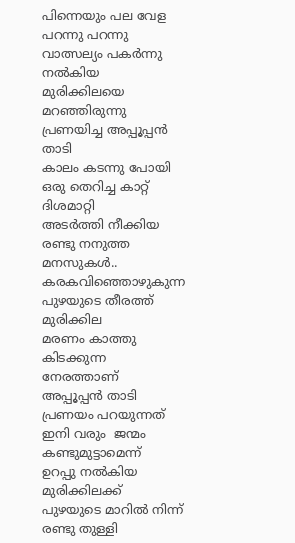പിന്നെയും പല വേള
പറന്നു പറന്നു
വാത്സല്യം പകര്‍ന്നു നല്‍കിയ
മുരിക്കിലയെ
മറഞ്ഞിരുന്നു
പ്രണയിച്ച അപ്പൂപ്പന്‍ താടി
കാലം കടന്നു പോയി
ഒരു തെറിച്ച കാറ്റ്
ദിശമാറ്റി
അടര്‍ത്തി നീക്കിയ
രണ്ടു നനുത്ത മനസുകള്‍..
കരകവിഞ്ഞൊഴുകുന്ന
പുഴയുടെ തീരത്ത്‌
മുരിക്കില
മരണം കാത്തു കിടക്കുന്ന
നേരത്താണ്
അപ്പൂപ്പന്‍ താടി
പ്രണയം പറയുന്നത്
ഇനി വരും  ജന്മം കണ്ടുമുട്ടാമെന്ന്
ഉറപ്പു നല്‍കിയ
മുരിക്കിലക്ക്
പുഴയുടെ മാറില്‍ നിന്ന്
രണ്ടു തുള്ളി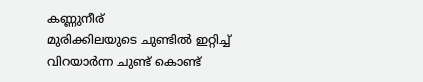കണ്ണുനീര്
മുരിക്കിലയുടെ ചുണ്ടില്‍ ഇറ്റിച്ച്
വിറയാര്‍ന്ന ചുണ്ട് കൊണ്ട്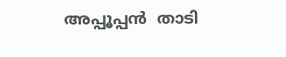അപ്പൂപ്പന്‍  താടി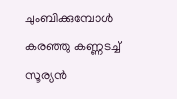ചുംബിക്കുമ്പോള്‍
കരഞ്ഞു കണ്ണടച്ച്
സൂര്യന്‍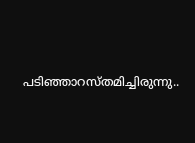പടിഞ്ഞാറസ്തമിച്ചിരുന്നു..